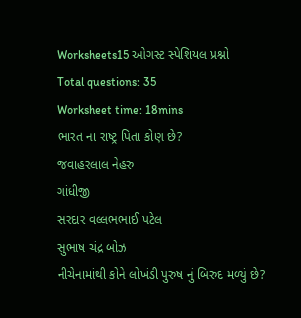Worksheets15 ઓગસ્ટ સ્પેશિયલ પ્રશ્નો
Total questions: 35
Worksheet time: 18mins
ભારત ના રાષ્ટ્ર પિતા કોણ છે?
જવાહરલાલ નેહરુ
ગાંધીજી
સરદાર વલ્લભભાઈ પટેલ
સુભાષ ચંદ્ર બોઝ
નીચેનામાંથી કોને લોખંડી પુરુષ નું બિરુદ મળ્યું છે?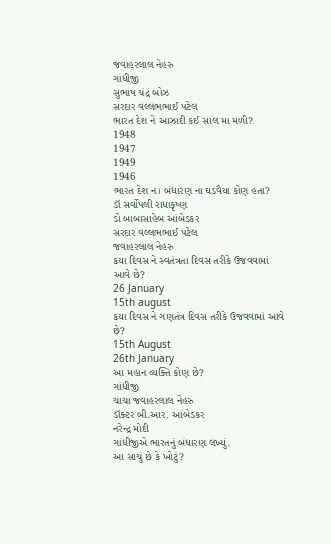જવાહરલાલ નેહરુ
ગાંધીજી
સુભાષ ચંદ્ર બોઝ
સરદાર વલ્લભભાઈ પટેલ
ભારત દેશ ને આઝાદી કઈ સાલ મા મળી?
1948
1947
1949
1946
ભારત દેશ ન। બંધારણ ના ઘડવૈયા કોણ હતા?
ડૉ સર્વોપલી રાધાકૃષ્ણ
ડો બાબાસાહેબ આંબેડકર
સરદાર વલ્લભભાઈ પટેલ
જવાહરલાલ નેહરુ
કયા દિવસ ને સ્વતંત્રતા દિવસ તરીકે ઉજવવામાં આવે છે?
26 January
15th august
કયા દિવસ ને ગણતંત્ર દિવસ તરીકે ઉજવવામાં આવે છે?
15th August
26th January
આ મહાન વ્યક્તિ કોણ છે?
ગાંધીજી
ચાચા જવાહરલાલ નેહરુ
ડૉક્ટર બી.આર. આંબેડકર
નરેન્દ્ર મોદી
ગાંધીજીએ ભારતનું બંધારણ લખ્યું.
આ સાચું છે કે ખોટું?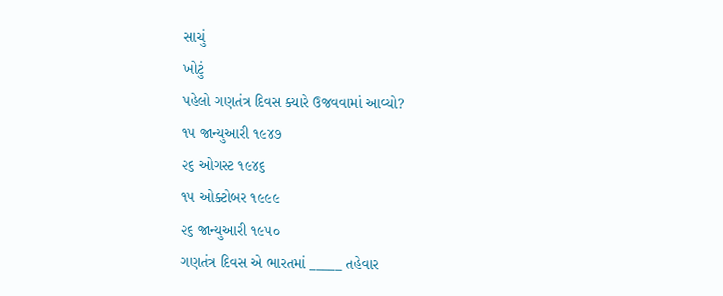સાચું
ખોટું
પહેલો ગણતંત્ર દિવસ ક્યારે ઉજવવામાં આવ્યો?
૧૫ જાન્યુઆરી ૧૯૪૭
૨૬ ઓગસ્ટ ૧૯૪૬
૧૫ ઓક્ટોબર ૧૯૯૯
૨૬ જાન્યુઆરી ૧૯૫૦
ગણતંત્ર દિવસ એ ભારતમાં _____ તહેવાર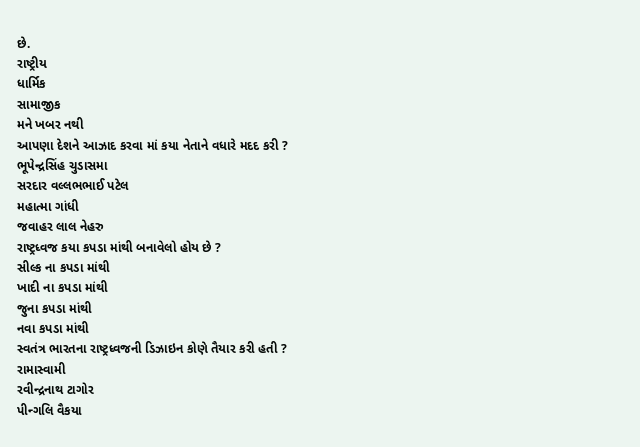છે.
રાષ્ટ્રીય
ધાર્મિક
સામાજીક
મને ખબર નથી
આપણા દેશને આઝાદ કરવા માં કયા નેતાને વધારે મદદ કરી ?
ભૂપેન્દ્રસિંહ ચુડાસમા
સરદાર વલ્લભભાઈ પટેલ
મહાત્મા ગાંધી
જવાહર લાલ નેહરુ
રાષ્ટ્રધ્વજ કયા કપડા માંથી બનાવેલો હોય છે ?
સીલ્ક ના કપડા માંથી
ખાદી ના કપડા માંથી
જુના કપડા માંથી
નવા કપડા માંથી
સ્વતંત્ર ભારતના રાષ્ટ્રધ્વજની ડિઝાઇન કોણે તૈયાર કરી હતી ?
રામાસ્વામી
રવીન્દ્રનાથ ટાગોર
પીન્ગલિ વૈકયા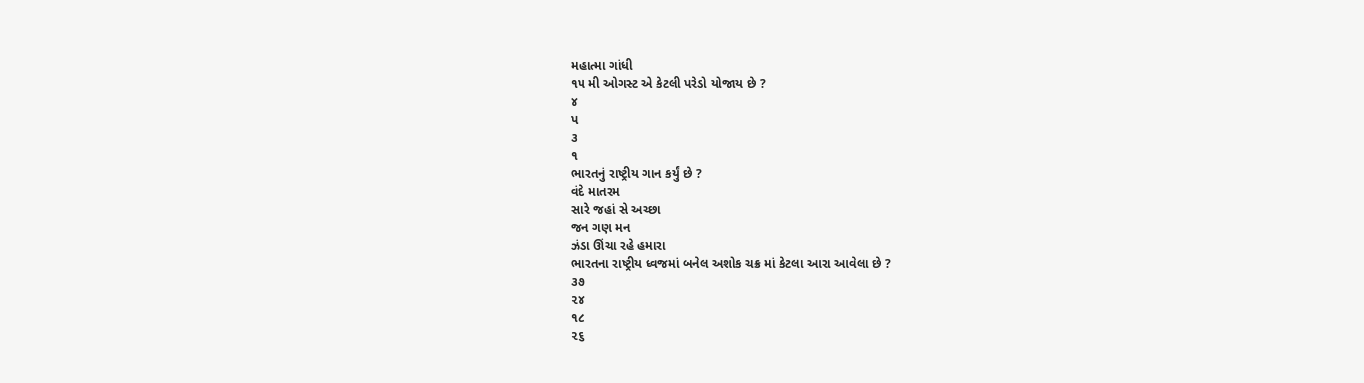મહાત્મા ગાંધી
૧૫ મી ઓગસ્ટ એ કેટલી પરેડો યોજાય છે ?
૪
પ
૩
૧
ભારતનું રાષ્ટ્રીય ગાન કર્યું છે ?
વંદે માતરમ
સારે જહાં સે અચ્છા
જન ગણ મન
ઝંડા ઊંચા રહે હમારા
ભારતના રાષ્ટ્રીય ધ્વજમાં બનેલ અશોક ચક્ર માં કેટલા આરા આવેલા છે ?
૩૭
૨૪
૧૮
૨૬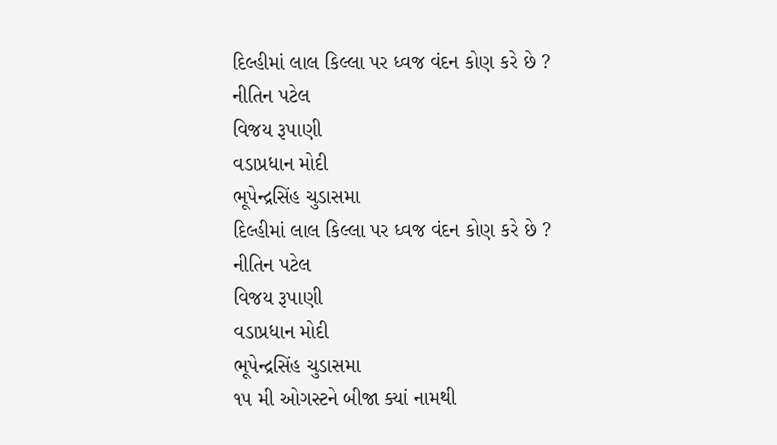દિલ્હીમાં લાલ કિલ્લા પર ધ્વજ વંદન કોણ કરે છે ?
નીતિન પટેલ
વિજય રૂપાણી
વડાપ્રધાન મોદી
ભૂપેન્દ્રસિંહ ચુડાસમા
દિલ્હીમાં લાલ કિલ્લા પર ધ્વજ વંદન કોણ કરે છે ?
નીતિન પટેલ
વિજય રૂપાણી
વડાપ્રધાન મોદી
ભૂપેન્દ્રસિંહ ચુડાસમા
૧૫ મી ઓગસ્ટને બીજા ક્યાં નામથી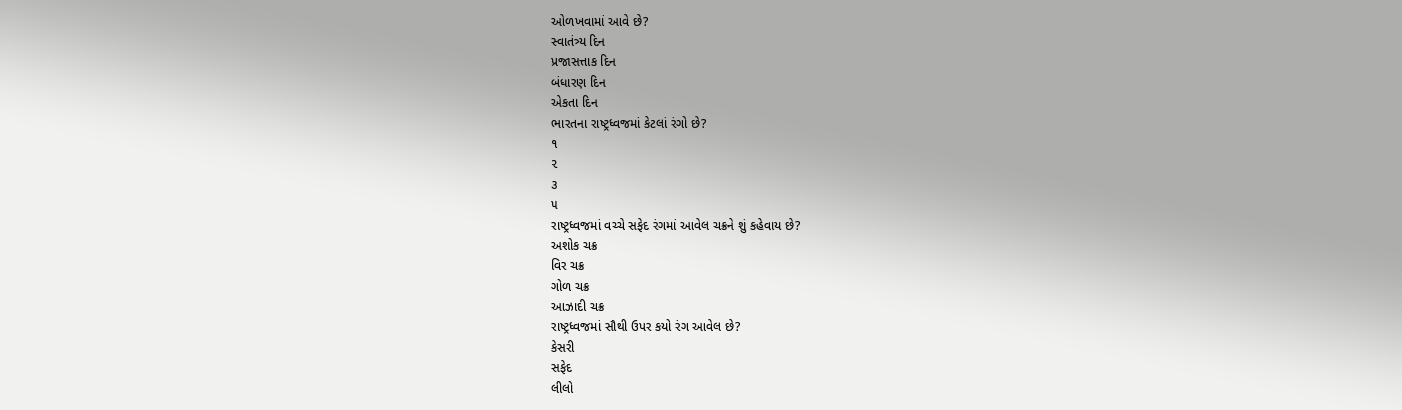ઓળખવામાં આવે છે?
સ્વાતંત્ર્ય દિન
પ્રજાસત્તાક દિન
બંધારણ દિન
એકતા દિન
ભારતના રાષ્ટ્રધ્વજમાં કેટલાં રંગો છે?
૧
૨
૩
૫
રાષ્ટ્રધ્વજમાં વચ્ચે સફેદ રંગમાં આવેલ ચક્રને શું કહેવાય છે?
અશોક ચક્ર
વિર ચક્ર
ગોળ ચક્ર
આઝાદી ચક્ર
રાષ્ટ્રધ્વજમાં સૌથી ઉપર કયો રંગ આવેલ છે?
કેસરી
સફેદ
લીલો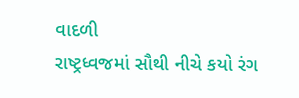વાદળી
રાષ્ટ્રધ્વજમાં સૌથી નીચે કયો રંગ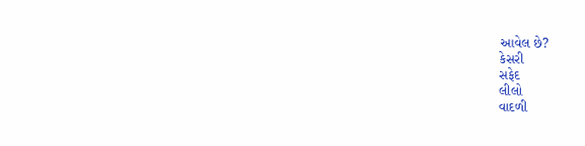આવેલ છે?
કેસરી
સફેદ
લીલો
વાદળી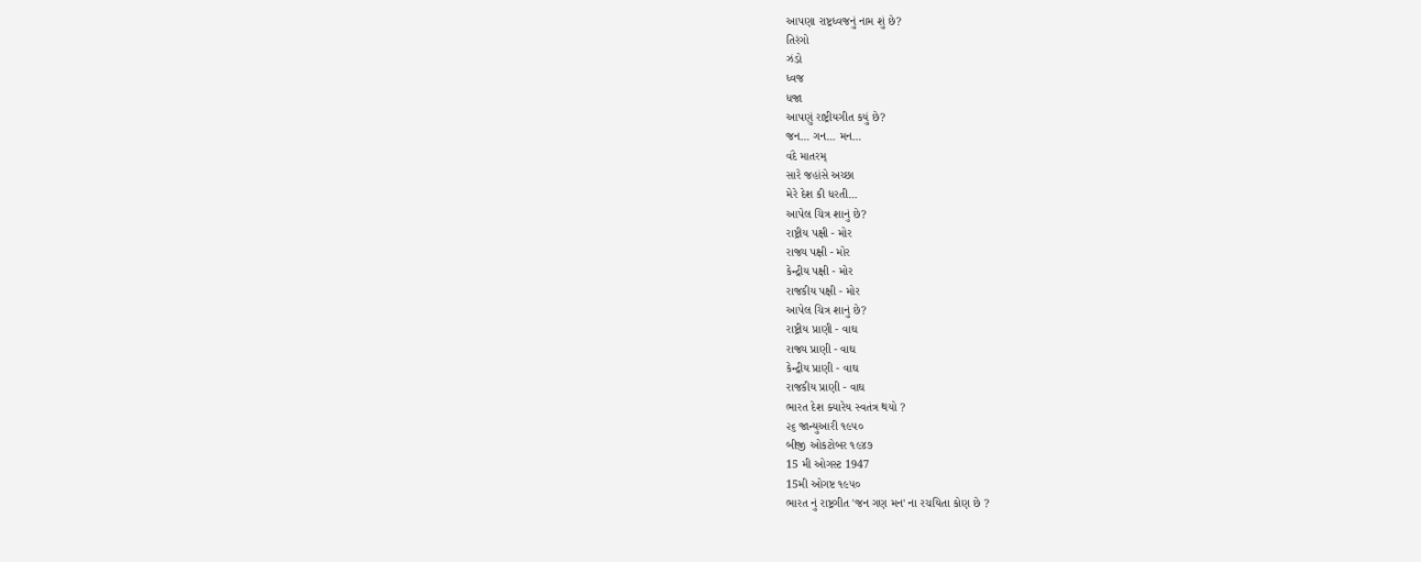આપણા રાષ્ટ્રધ્વજનું નામ શું છે?
તિરંગો
ઝંડો
ધ્વજ
ધજા
આપણું રાષ્ટ્રીયગીત કયું છે?
જન... ગન... મન...
વંદે માતરમ્
સારે જહાંસે અચ્છા
મેરે દેશ કી ધરતી...
આપેલ ચિત્ર શાનું છે?
રાષ્ટ્રીય પક્ષી - મોર
રાજ્ય પક્ષી - મોર
કેન્દ્રીય પક્ષી - મોર
રાજકીય પક્ષી - મોર
આપેલ ચિત્ર શાનું છે?
રાષ્ટ્રીય પ્રાણી - વાઘ
રાજ્ય પ્રાણી - વાઘ
કેન્દ્રીય પ્રાણી - વાઘ
રાજકીય પ્રાણી - વાઘ
ભારત દેશ ક્યારેય સ્વતંત્ર થયો ?
૨૬ જાન્યુઆરી ૧૯૫૦
બીજી ઓકટોબર ૧૯૪૭
15 મી ઓગસ્ટ 1947
15મી ઓગષ્ટ ૧૯૫૦
ભારત નું રાષ્ટ્રગીત 'જન ગણ મન' ના રચયિતા કોણ છે ?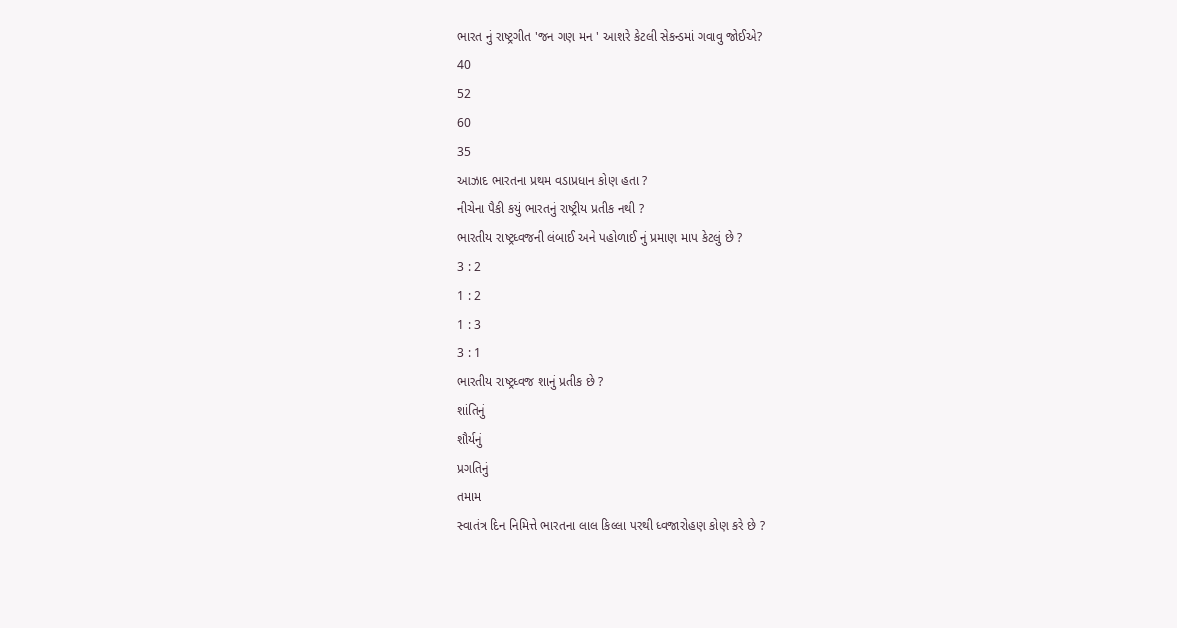ભારત નું રાષ્ટ્રગીત 'જન ગણ મન ' આશરે કેટલી સેકન્ડમાં ગવાવુ જોઈએ?
40
52
60
35
આઝાદ ભારતના પ્રથમ વડાપ્રધાન કોણ હતા ?
નીચેના પૈકી કયું ભારતનું રાષ્ટ્રીય પ્રતીક નથી ?
ભારતીય રાષ્ટ્રધ્વજની લંબાઈ અને પહોળાઈ નું પ્રમાણ માપ કેટલું છે ?
3 : 2
1 : 2
1 : 3
3 : 1
ભારતીય રાષ્ટ્રધ્વજ શાનું પ્રતીક છે ?
શાંતિનું
શૌર્યનું
પ્રગતિનું
તમામ
સ્વાતંત્ર દિન નિમિત્તે ભારતના લાલ કિલ્લા પરથી ધ્વજારોહણ કોણ કરે છે ?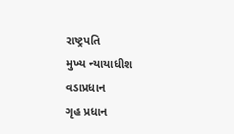રાષ્ટ્રપતિ
મુખ્ય ન્યાયાધીશ
વડાપ્રધાન
ગૃહ પ્રધાન